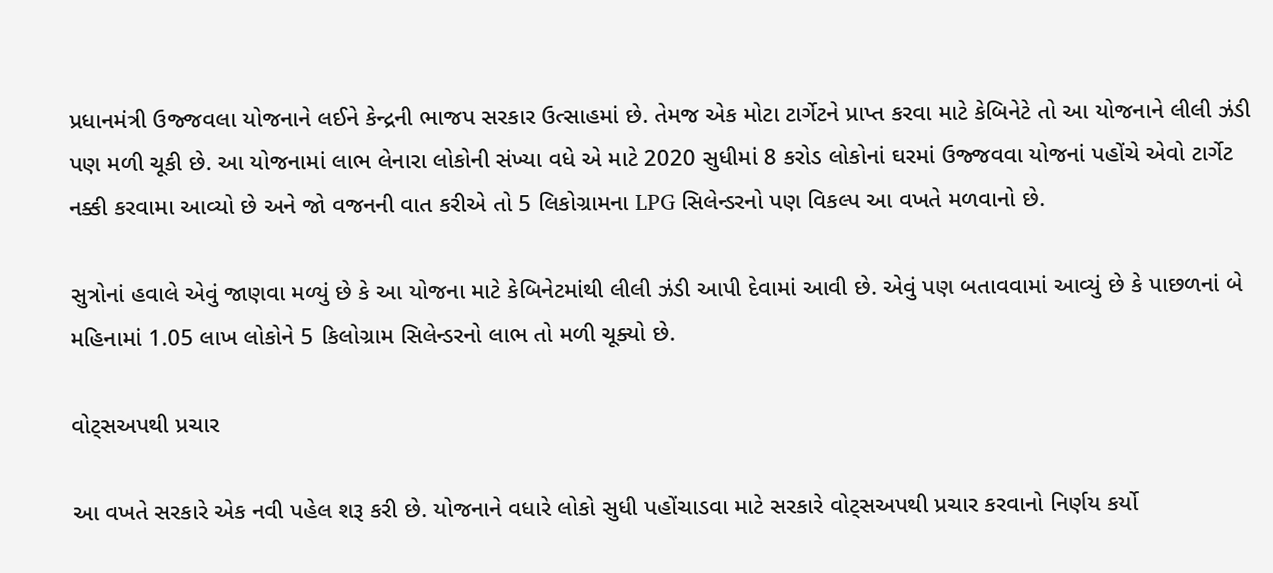પ્રધાનમંત્રી ઉજ્જવલા યોજનાને લઈને કેન્દ્રની ભાજપ સરકાર ઉત્સાહમાં છે. તેમજ એક મોટા ટાર્ગેટને પ્રાપ્ત કરવા માટે કેબિનેટે તો આ યોજનાને લીલી ઝંડી પણ મળી ચૂકી છે. આ યોજનામાં લાભ લેનારા લોકોની સંખ્યા વધે એ માટે 2020 સુધીમાં 8 કરોડ લોકોનાં ઘરમાં ઉજ્જવવા યોજનાં પહોંચે એવો ટાર્ગેટ નક્કી કરવામા આવ્યો છે અને જો વજનની વાત કરીએ તો 5 લિકોગ્રામના LPG સિલેન્ડરનો પણ વિકલ્પ આ વખતે મળવાનો છે.

સુત્રોનાં હવાલે એવું જાણવા મળ્યું છે કે આ યોજના માટે કેબિનેટમાંથી લીલી ઝંડી આપી દેવામાં આવી છે. એવું પણ બતાવવામાં આવ્યું છે કે પાછળનાં બે મહિનામાં 1.05 લાખ લોકોને 5 કિલોગ્રામ સિલેન્ડરનો લાભ તો મળી ચૂક્યો છે.

વોટ્સઅપથી પ્રચાર

આ વખતે સરકારે એક નવી પહેલ શરૂ કરી છે. યોજનાને વધારે લોકો સુધી પહોંચાડવા માટે સરકારે વોટ્સઅપથી પ્રચાર કરવાનો નિર્ણય કર્યો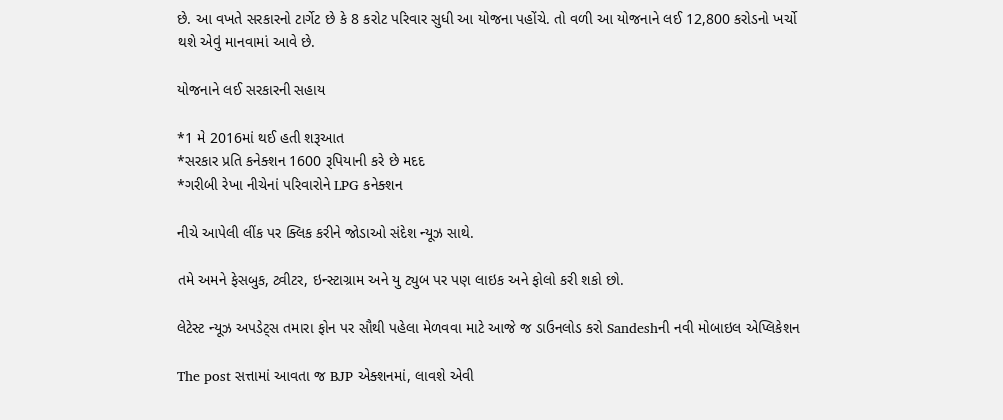છે. આ વખતે સરકારનો ટાર્ગેટ છે કે 8 કરોટ પરિવાર સુધી આ યોજના પહોંચે. તો વળી આ યોજનાને લઈ 12,800 કરોડનો ખર્ચો થશે એવું માનવામાં આવે છે.

યોજનાને લઈ સરકારની સહાય

*1 મે 2016માં થઈ હતી શરૂઆત
*સરકાર પ્રતિ કનેક્શન 1600 રૂપિયાની કરે છે મદદ
*ગરીબી રેખા નીચેનાં પરિવારોને LPG કનેક્શન

નીચે આપેલી લીંક પર ક્લિક કરીને જોડાઓ સંદેશ ન્યૂઝ સાથે.

તમે અમને ફેસબુક, ટ્વીટર, ઇન્સ્ટાગ્રામ અને યુ ટ્યુબ પર પણ લાઇક અને ફોલો કરી શકો છો.

લેટેસ્ટ ન્યૂઝ અપડેટ્સ તમારા ફોન પર સૌથી પહેલા મેળવવા માટે આજે જ ડાઉનલોડ કરો Sandeshની નવી મોબાઇલ એપ્લિકેશન

The post સત્તામાં આવતા જ BJP એક્શનમાં, લાવશે એવી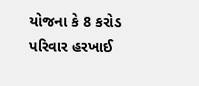યોજના કે 8 કરોડ પરિવાર હરખાઈ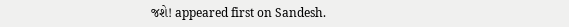જશે! appeared first on Sandesh.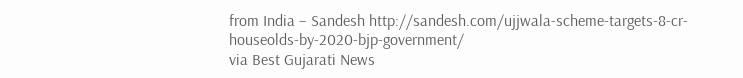from India – Sandesh http://sandesh.com/ujjwala-scheme-targets-8-cr-houseolds-by-2020-bjp-government/
via Best Gujarati News